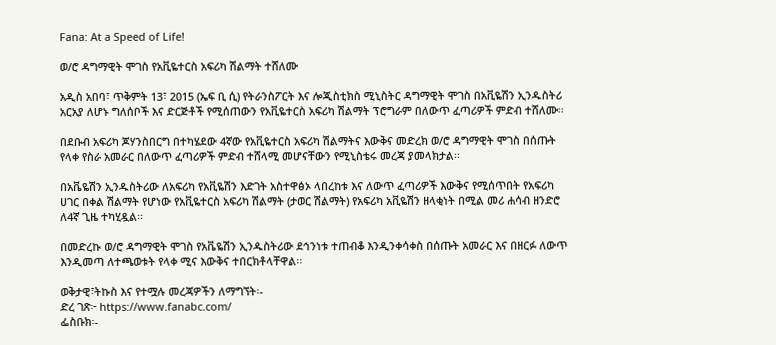Fana: At a Speed of Life!

ወ/ሮ ዳግማዊት ሞገስ የአቪዬተርስ አፍሪካ ሽልማት ተሸለሙ

አዲስ አበባ፣ ጥቅምት 13፣ 2015 (ኤፍ ቢ ሲ) የትራንስፖርት እና ሎጂስቲክስ ሚኒስትር ዳግማዊት ሞገስ በአቪዬሽን ኢንዱስትሪ አርአያ ለሆኑ ግለሰቦች እና ድርጅቶች የሚሰጠውን የአቪዬተርስ አፍሪካ ሽልማት ፕሮግራም በለውጥ ፈጣሪዎች ምድብ ተሸለሙ፡፡

በደቡብ አፍሪካ ጆሃንስበርግ በተካሄደው 4ኛው የአቪዬተርስ አፍሪካ ሽልማትና እውቅና መድረክ ወ/ሮ ዳግማዊት ሞገስ በሰጡት የላቀ የስራ አመራር በለውጥ ፈጣሪዎች ምድብ ተሸላሚ መሆናቸውን የሚኒስቴሩ መረጃ ያመላክታል፡፡

በአቬዬሽን ኢንዱስትሪው ለአፍሪካ የአቪዬሽን እድገት አስተዋፅኦ ላበረከቱ እና ለውጥ ፈጣሪዎች እውቅና የሚሰጥበት የአፍሪካ ሀገር በቀል ሽልማት የሆነው የአቪዬተርስ አፍሪካ ሽልማት (ታወር ሽልማት) የአፍሪካ አቪዬሽን ዘላቂነት በሚል መሪ ሐሳብ ዘንድሮ ለ4ኛ ጊዜ ተካሂዷል፡፡

በመድረኩ ወ/ሮ ዳግማዊት ሞገስ የአቬዬሽን ኢንዱስትሪው ደኅንነቱ ተጠብቆ እንዲንቀሳቀስ በሰጡት አመራር እና በዘርፉ ለውጥ እንዲመጣ ለተጫወቱት የላቀ ሚና እውቅና ተበርክቶላቸዋል፡፡

ወቅታዊ፣ትኩስ እና የተሟሉ መረጃዎችን ለማግኘት፡-
ድረ ገጽ፦ https://www.fanabc.com/
ፌስቡክ፡-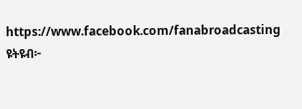https://www.facebook.com/fanabroadcasting
ዩትዩብ፦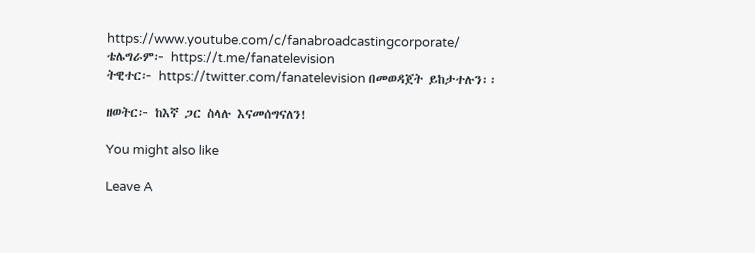https://www.youtube.com/c/fanabroadcastingcorporate/
ቴሌግራም፦ https://t.me/fanatelevision
ትዊተር፦ https://twitter.com/fanatelevision በመወዳጀት ይከታተሉን፡፡

ዘወትር፦ ከእኛ ጋር ስላሉ እናመሰግናለን!

You might also like

Leave A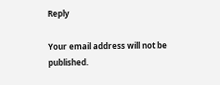Reply

Your email address will not be published.